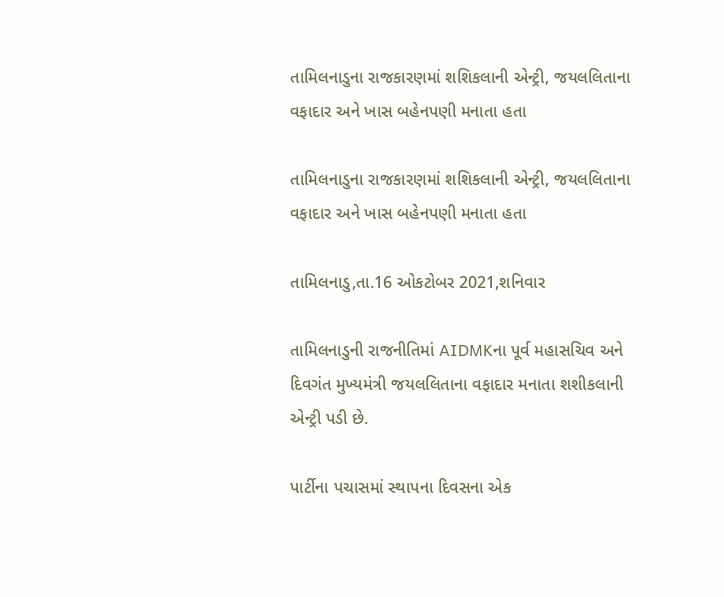તામિલનાડુના રાજકારણમાં શશિકલાની એન્ટ્રી, જયલલિતાના વફાદાર અને ખાસ બહેનપણી મનાતા હતા

તામિલનાડુના રાજકારણમાં શશિકલાની એન્ટ્રી, જયલલિતાના વફાદાર અને ખાસ બહેનપણી મનાતા હતા

તામિલનાડુ,તા.16 ઓકટોબર 2021,શનિવાર

તામિલનાડુની રાજનીતિમાં AIDMKના પૂર્વ મહાસચિવ અને દિવગંત મુખ્યમંત્રી જયલલિતાના વફાદાર મનાતા શશીકલાની એન્ટ્રી પડી છે.

પાર્ટીના પચાસમાં સ્થાપના દિવસના એક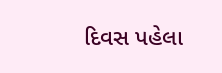દિવસ પહેલા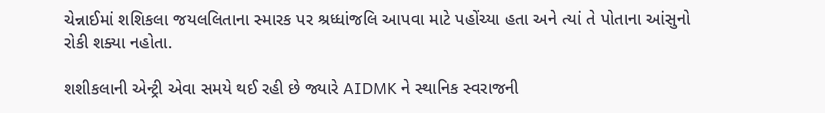ચેન્નાઈમાં શશિકલા જયલલિતાના સ્મારક પર શ્રધ્ધાંજલિ આપવા માટે પહોંચ્યા હતા અને ત્યાં તે પોતાના આંસુનો રોકી શક્યા નહોતા.

શશીકલાની એન્ટ્રી એવા સમયે થઈ રહી છે જ્યારે AIDMK ને સ્થાનિક સ્વરાજની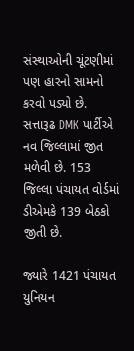સંસ્થાઓની ચૂંટણીમાં પણ હારનો સામનો કરવો પડ્યો છે. સત્તારૂઢ DMK પાર્ટીએ નવ જિલ્લામાં જીત મળેવી છે. 153 જિલ્લા પંચાયત વોર્ડમાં ડીએમકે 139 બેઠકો જીતી છે.

જ્યારે 1421 પંચાયત યુનિયન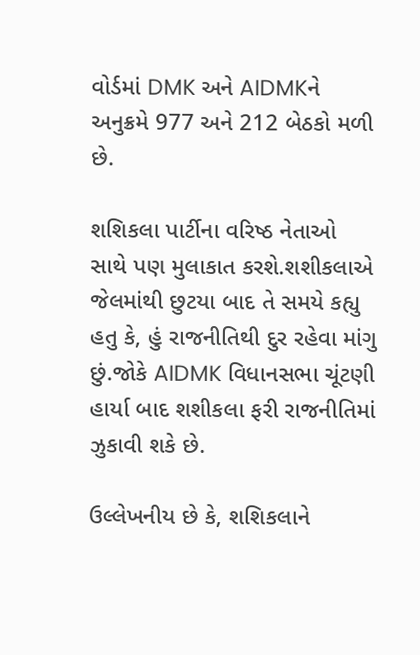વોર્ડમાં DMK અને AIDMKને અનુક્રમે 977 અને 212 બેઠકો મળી છે.

શશિકલા પાર્ટીના વરિષ્ઠ નેતાઓ સાથે પણ મુલાકાત કરશે.શશીકલાએ જેલમાંથી છુટયા બાદ તે સમયે કહ્યુ હતુ કે, હું રાજનીતિથી દુર રહેવા માંગુ છું.જોકે AIDMK વિધાનસભા ચૂંટણી હાર્યા બાદ શશીકલા ફરી રાજનીતિમાં ઝુકાવી શકે છે.

ઉલ્લેખનીય છે કે, શશિકલાને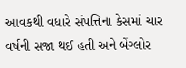આવકથી વધારે સંપત્તિના કેસમાં ચાર વર્ષની સજા થઈ હતી અને બેંગ્લોર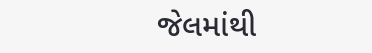જેલમાંથી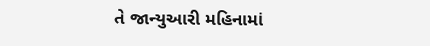તે જાન્યુઆરી મહિનામાં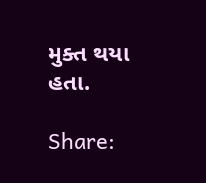મુક્ત થયા હતા.

Share: